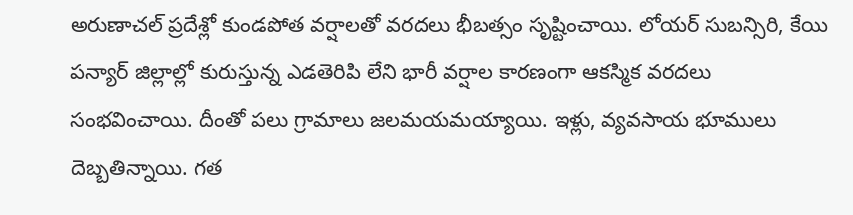అరుణాచల్ ప్రదేశ్లో కుండపోత వర్షాలతో వరదలు భీబత్సం సృష్టించాయి. లోయర్ సుబన్సిరి, కేయి పన్యార్ జిల్లాల్లో కురుస్తున్న ఎడతెరిపి లేని భారీ వర్షాల కారణంగా ఆకస్మిక వరదలు సంభవించాయి. దీంతో పలు గ్రామాలు జలమయమయ్యాయి. ఇళ్లు, వ్యవసాయ భూములు దెబ్బతిన్నాయి. గత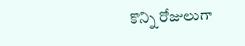కొన్ని రోజులుగా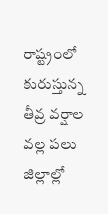రాష్ట్రంలో కురుస్తున్న తీవ్ర వర్షాల వల్ల పలు జిల్లాల్లో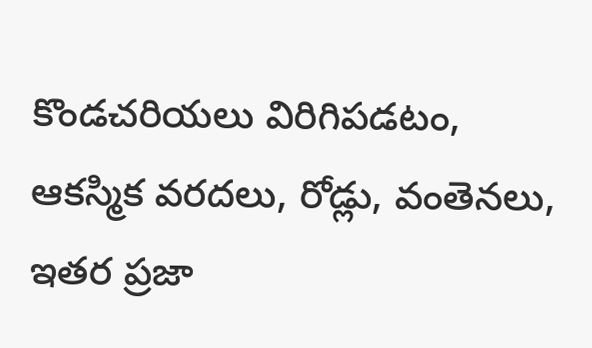కొండచరియలు విరిగిపడటం, ఆకస్మిక వరదలు, రోడ్లు, వంతెనలు, ఇతర ప్రజా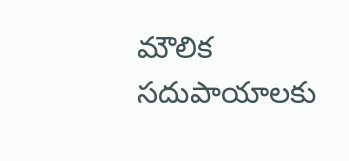మౌలిక సదుపాయాలకు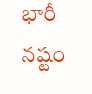భారీ నష్టం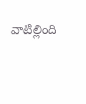వాటిల్లింది